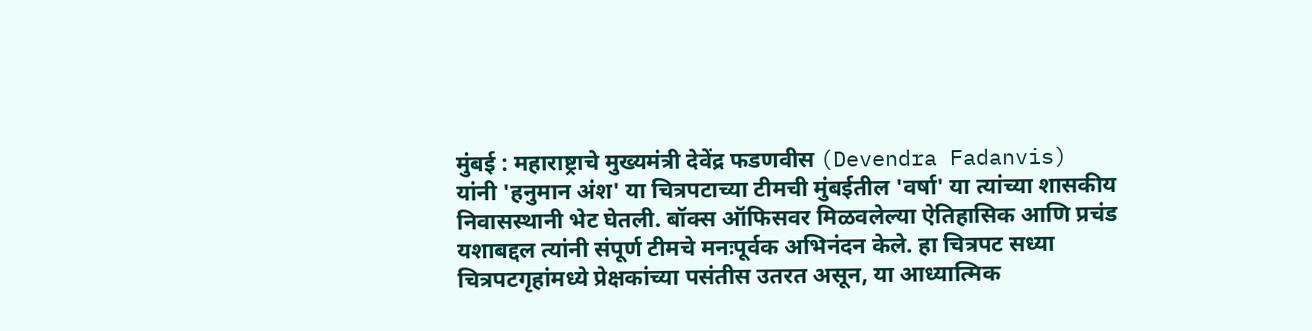मुंबई : महाराष्ट्राचे मुख्यमंत्री देवेंद्र फडणवीस (Devendra Fadanvis) यांनी 'हनुमान अंश' या चित्रपटाच्या टीमची मुंबईतील 'वर्षा' या त्यांच्या शासकीय निवासस्थानी भेट घेतली. बॉक्स ऑफिसवर मिळवलेल्या ऐतिहासिक आणि प्रचंड यशाबद्दल त्यांनी संपूर्ण टीमचे मनःपूर्वक अभिनंदन केले. हा चित्रपट सध्या चित्रपटगृहांमध्ये प्रेक्षकांच्या पसंतीस उतरत असून, या आध्यात्मिक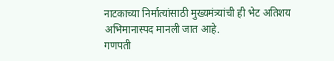नाटकाच्या निर्मात्यांसाठी मुख्यमंत्र्यांची ही भेट अतिशय अभिमानास्पद मानली जात आहे.
गणपती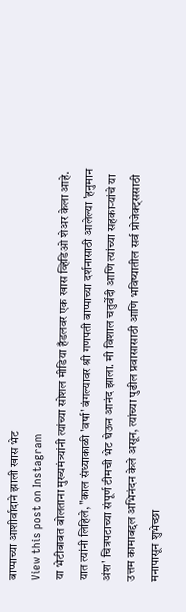बाप्पाच्या आशीर्वादाने झाली खास भेट
View this post on Instagram
या भेटीबाबत बोलताना मुख्यमंत्र्यांनी त्यांच्या सोशल मीडिया हँडलवर एक खास व्हिडिओ शेअर केला आहे. यात त्यांनी लिहिले, "काल संध्याकाळी 'वर्षा' बंगल्यावर श्री गणपती बाप्पाच्या दर्शनासाठी आलेल्या 'हनुमान अंश' चित्रपटाच्या संपूर्ण टीमची भेट घेऊन आनंद झाला. मी विशाल चतुर्वेदी आणि त्यांच्या सहकाऱ्यांचे या उत्तम कामाबद्दल अभिनंदन केले असून, त्यांच्या पुढील प्रवासासाठी आणि भविष्यातील सर्व प्रोजेक्ट्ससाठी मनापासून शुभेच्छा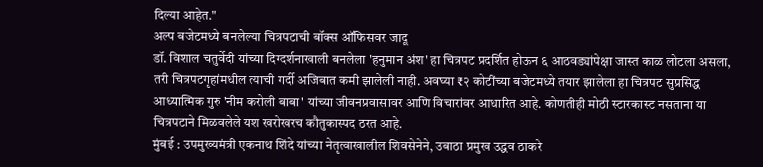दिल्या आहेत."
अल्प बजेटमध्ये बनलेल्या चित्रपटाची बॉक्स ऑफिसवर जादू
डॉ. विशाल चतुर्वेदी यांच्या दिग्दर्शनाखाली बनलेला 'हनुमान अंश' हा चित्रपट प्रदर्शित होऊन ६ आठवड्यांपेक्षा जास्त काळ लोटला असला, तरी चित्रपटगृहांमधील त्याची गर्दी अजिबात कमी झालेली नाही. अवघ्या ₹२ कोटींच्या बजेटमध्ये तयार झालेला हा चित्रपट सुप्रसिद्ध आध्यात्मिक गुरु 'नीम करोली बाबा' यांच्या जीवनप्रवासावर आणि विचारांवर आधारित आहे. कोणतीही मोठी स्टारकास्ट नसताना या चित्रपटाने मिळवलेले यश खरोखरच कौतुकास्पद ठरत आहे.
मुंबई : उपमुख्यमंत्री एकनाथ शिंदे यांच्या नेतृत्वाखालील शिवसेनेने, उबाठा प्रमुख उद्धव ठाकरे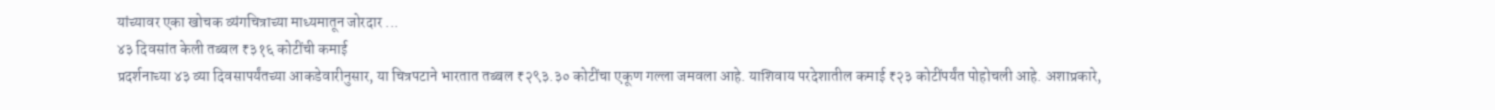यांच्यावर एका खोचक व्यंगचित्राच्या माध्यमातून जोरदार ...
४३ दिवसांत केली तब्बल ₹३१६ कोटींची कमाई
प्रदर्शनाच्या ४३ व्या दिवसापर्यंतच्या आकडेवारीनुसार, या चित्रपटाने भारतात तब्बल ₹२९३.३० कोटींचा एकूण गल्ला जमवला आहे. याशिवाय परदेशातील कमाई ₹२३ कोटींपर्यंत पोहोचली आहे. अशाप्रकारे,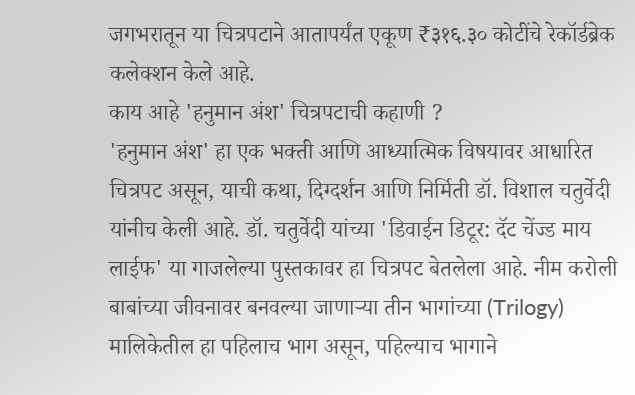जगभरातून या चित्रपटाने आतापर्यंत एकूण ₹३१६.३० कोटींचे रेकॉर्डब्रेक कलेक्शन केले आहे.
काय आहे 'हनुमान अंश' चित्रपटाची कहाणी ?
'हनुमान अंश' हा एक भक्ती आणि आध्यात्मिक विषयावर आधारित चित्रपट असून, याची कथा, दिग्दर्शन आणि निर्मिती डॉ. विशाल चतुर्वेदी यांनीच केली आहे. डॉ. चतुर्वेदी यांच्या 'डिवाईन डिटूर: दॅट चेंज्ड माय लाईफ' या गाजलेल्या पुस्तकावर हा चित्रपट बेतलेला आहे. नीम करोली बाबांच्या जीवनावर बनवल्या जाणाऱ्या तीन भागांच्या (Trilogy) मालिकेतील हा पहिलाच भाग असून, पहिल्याच भागाने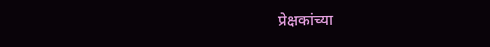प्रेक्षकांच्या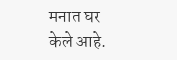मनात घर केले आहे.